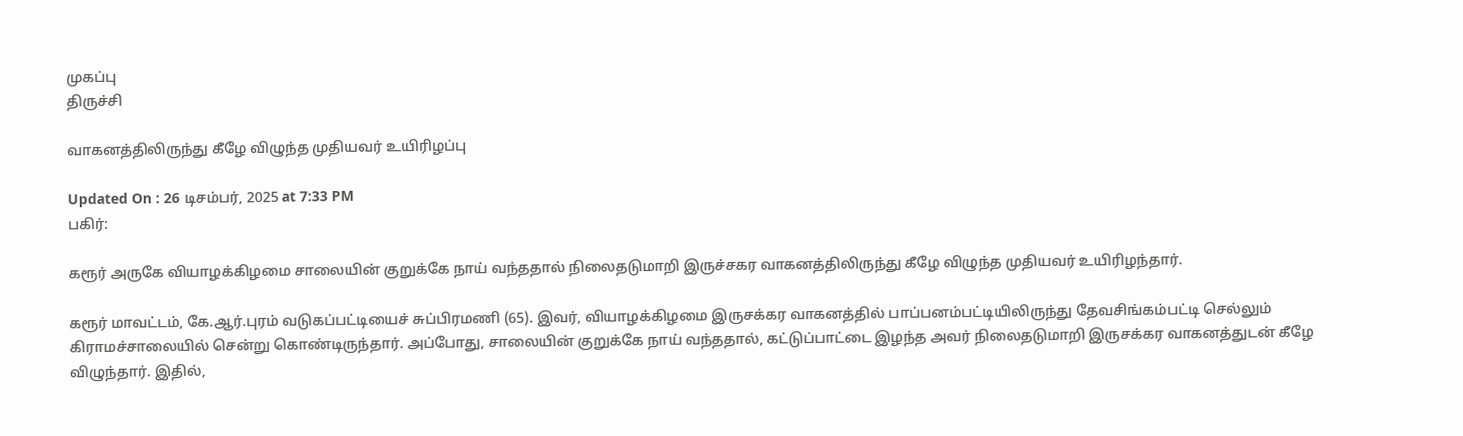முகப்பு
திருச்சி

வாகனத்திலிருந்து கீழே விழுந்த முதியவர் உயிரிழப்பு

Updated On : 26 டிசம்பர், 2025 at 7:33 PM
பகிர்:

கரூர் அருகே வியாழக்கிழமை சாலையின் குறுக்கே நாய் வந்ததால் நிலைதடுமாறி இருச்சகர வாகனத்திலிருந்து கீழே விழுந்த முதியவர் உயிரிழந்தார்.

கரூர் மாவட்டம், கே.ஆர்.புரம் வடுகப்பட்டியைச் சுப்பிரமணி (65). இவர், வியாழக்கிழமை இருசக்கர வாகனத்தில் பாப்பனம்பட்டியிலிருந்து தேவசிங்கம்பட்டி செல்லும் கிராமச்சாலையில் சென்று கொண்டிருந்தார். அப்போது, சாலையின் குறுக்கே நாய் வந்ததால், கட்டுப்பாட்டை இழந்த அவர் நிலைதடுமாறி இருசக்கர வாகனத்துடன் கீழே விழுந்தார். இதில்,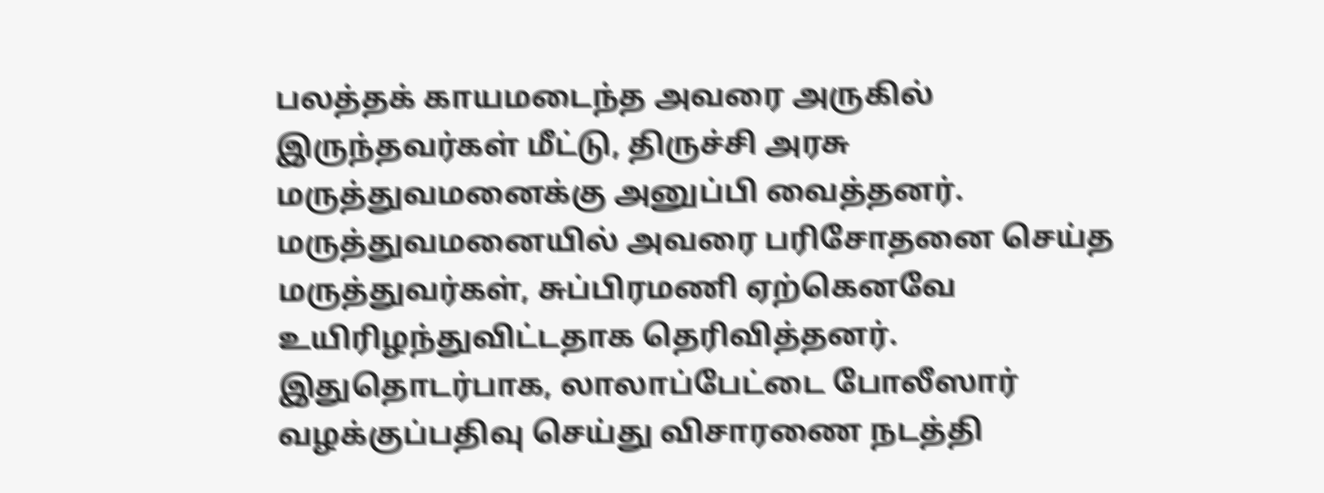பலத்தக் காயமடைந்த அவரை அருகில் இருந்தவர்கள் மீட்டு, திருச்சி அரசு மருத்துவமனைக்கு அனுப்பி வைத்தனர். மருத்துவமனையில் அவரை பரிசோதனை செய்த மருத்துவர்கள், சுப்பிரமணி ஏற்கெனவே உயிரிழந்துவிட்டதாக தெரிவித்தனர். இதுதொடர்பாக, லாலாப்பேட்டை போலீஸார் வழக்குப்பதிவு செய்து விசாரணை நடத்தி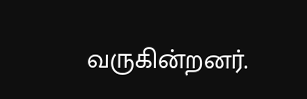வருகின்றனர்.